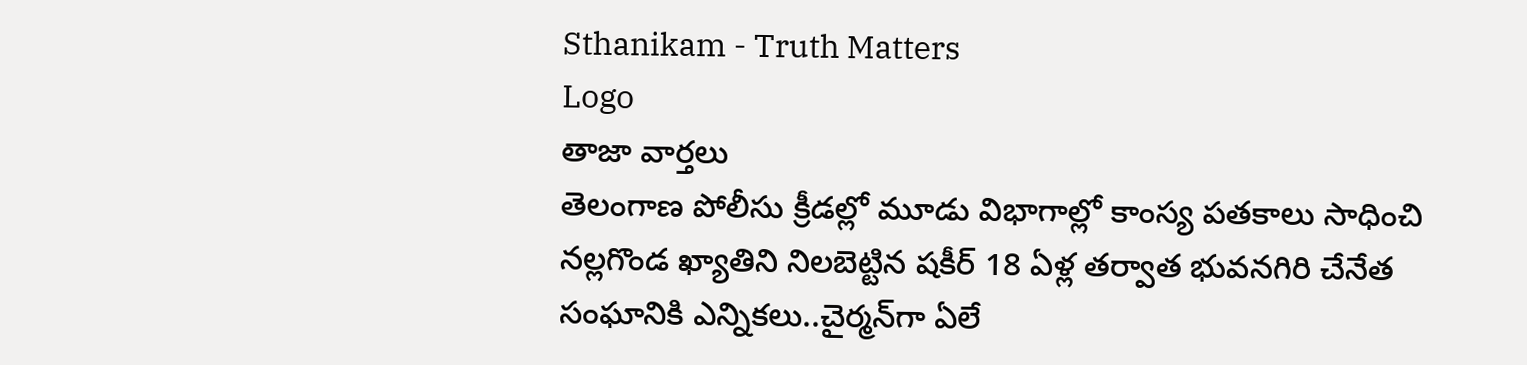Sthanikam - Truth Matters
Logo
తాజా వార్తలు
తెలంగాణ పోలీసు క్రీడల్లో మూడు విభాగాల్లో కాంస్య పతకాలు సాధించి నల్లగొండ ఖ్యాతిని నిలబెట్టిన షకీర్ 18 ఏళ్ల తర్వాత భువనగిరి చేనేత సంఘానికి ఎన్నికలు..చైర్మన్‌గా ఏలే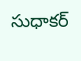సుధాకర్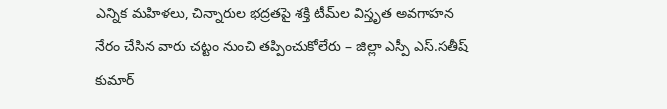ఎన్నిక మహిళలు, చిన్నారుల భద్రతపై శక్తి టీమ్‌ల విస్తృత అవగాహన నేరం చేసిన వారు చట్టం నుంచి తప్పించుకోలేరు – జిల్లా ఎస్పీ ఎస్.సతీష్ కుమార్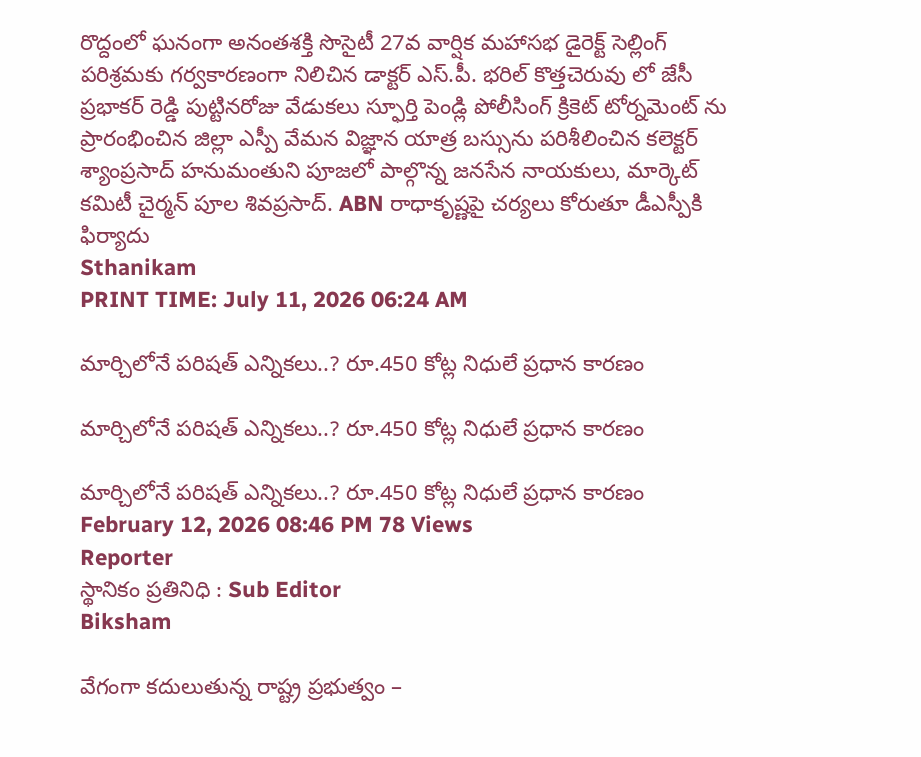రొద్దంలో ఘనంగా అనంతశక్తి సొసైటీ 27వ వార్షిక మహాసభ డైరెక్ట్ సెల్లింగ్ పరిశ్రమకు గర్వకారణంగా నిలిచిన డాక్టర్ ఎస్.పీ. భరిల్ కొత్తచెరువు లో జేసీ ప్రభాకర్ రెడ్డి పుట్టినరోజు వేడుకలు స్ఫూర్తి పెండ్లి పోలీసింగ్ క్రికెట్ టోర్నమెంట్ ను ప్రారంభించిన జిల్లా ఎస్పీ వేమన విజ్ఞాన యాత్ర బస్సును పరిశీలించిన కలెక్టర్ శ్యాంప్రసాద్ హనుమంతుని పూజలో పాల్గొన్న జనసేన నాయకులు, మార్కెట్ కమిటీ చైర్మన్ పూల శివప్రసాద్. ABN రాధాకృష్ణపై చర్యలు కోరుతూ డీఎస్పీకి ఫిర్యాదు
Sthanikam
PRINT TIME: July 11, 2026 06:24 AM

మార్చిలోనే పరిషత్ ఎన్నికలు..? రూ.450 కోట్ల నిధులే ప్రధాన కారణం

మార్చిలోనే పరిషత్ ఎన్నికలు..? రూ.450 కోట్ల నిధులే ప్రధాన కారణం

మార్చిలోనే పరిషత్ ఎన్నికలు..? రూ.450 కోట్ల నిధులే ప్రధాన కారణం
February 12, 2026 08:46 PM 78 Views
Reporter
స్థానికం ప్రతినిధి : Sub Editor
Biksham

వేగంగా కదులుతున్న రాష్ట్ర ప్రభుత్వం –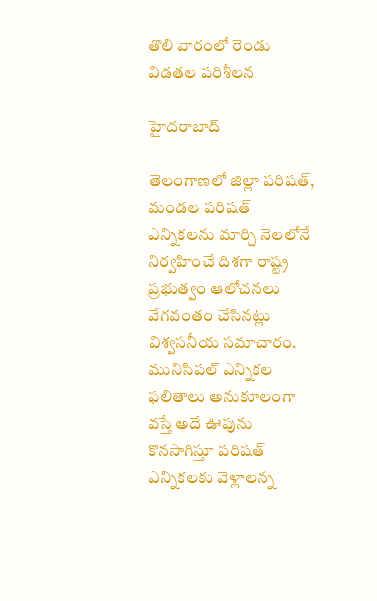తొలి వారంలో రెండు విడతల పరిశీలన

హైదరాబాద్

తెలంగాణలో జిల్లా పరిషత్, మండల పరిషత్ ఎన్నికలను మార్చి నెలలోనే నిర్వహించే దిశగా రాష్ట్ర ప్రభుత్వం ఆలోచనలు వేగవంతం చేసినట్లు విశ్వసనీయ సమాచారం. మునిసిపల్ ఎన్నికల ఫలితాలు అనుకూలంగా వస్తే అదే ఊపును కొనసాగిస్తూ పరిషత్ ఎన్నికలకు వెళ్లాలన్న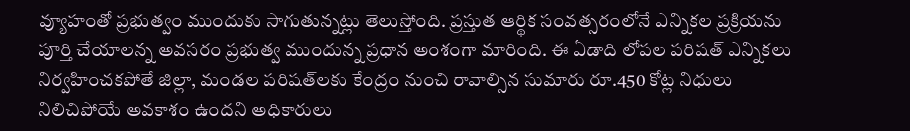వ్యూహంతో ప్రభుత్వం ముందుకు సాగుతున్నట్లు తెలుస్తోంది. ప్రస్తుత ఆర్థిక సంవత్సరంలోనే ఎన్నికల ప్రక్రియను పూర్తి చేయాలన్న అవసరం ప్రభుత్వ ముందున్న ప్రధాన అంశంగా మారింది. ఈ ఏడాది లోపల పరిషత్ ఎన్నికలు నిర్వహించకపోతే జిల్లా, మండల పరిషత్‌లకు కేంద్రం నుంచి రావాల్సిన సుమారు రూ.450 కోట్ల నిధులు నిలిచిపోయే అవకాశం ఉందని అధికారులు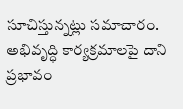సూచిస్తున్నట్లు సమాచారం. అభివృద్ధి కార్యక్రమాలపై దాని ప్రభావం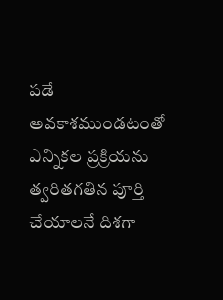పడే అవకాశముండటంతో ఎన్నికల ప్రక్రియను త్వరితగతిన పూర్తి చేయాలనే దిశగా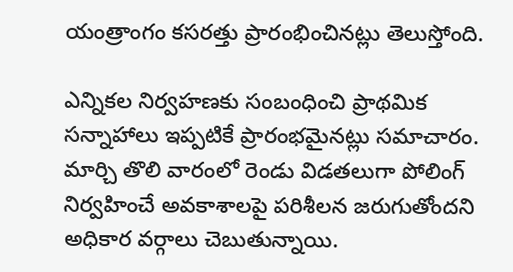యంత్రాంగం కసరత్తు ప్రారంభించినట్లు తెలుస్తోంది.

ఎన్నికల నిర్వహణకు సంబంధించి ప్రాథమిక సన్నాహాలు ఇప్పటికే ప్రారంభమైనట్లు సమాచారం. మార్చి తొలి వారంలో రెండు విడతలుగా పోలింగ్ నిర్వహించే అవకాశాలపై పరిశీలన జరుగుతోందని అధికార వర్గాలు చెబుతున్నాయి.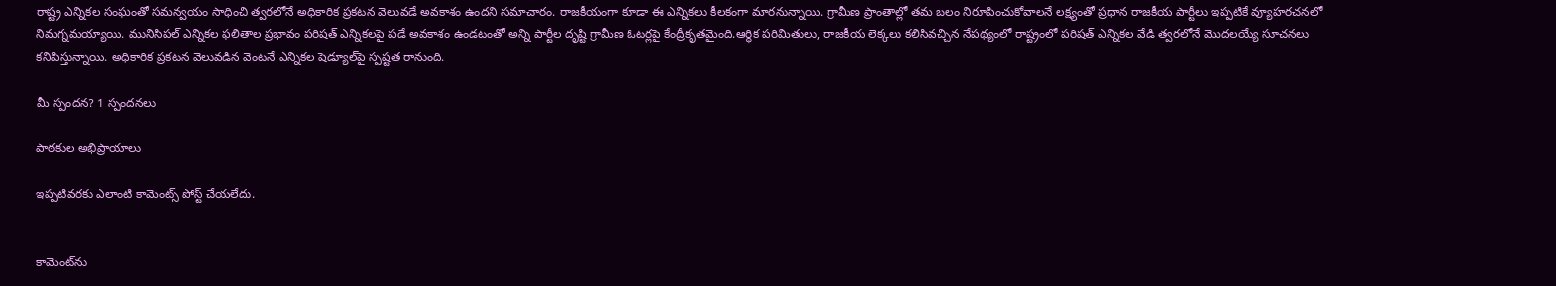రాష్ట్ర ఎన్నికల సంఘంతో సమన్వయం సాధించి త్వరలోనే అధికారిక ప్రకటన వెలువడే అవకాశం ఉందని సమాచారం. రాజకీయంగా కూడా ఈ ఎన్నికలు కీలకంగా మారనున్నాయి. గ్రామీణ ప్రాంతాల్లో తమ బలం నిరూపించుకోవాలనే లక్ష్యంతో ప్రధాన రాజకీయ పార్టీలు ఇప్పటికే వ్యూహరచనలో నిమగ్నమయ్యాయి. మునిసిపల్ ఎన్నికల ఫలితాల ప్రభావం పరిషత్ ఎన్నికలపై పడే అవకాశం ఉండటంతో అన్ని పార్టీల దృష్టి గ్రామీణ ఓటర్లపై కేంద్రీకృతమైంది.ఆర్థిక పరిమితులు, రాజకీయ లెక్కలు కలిసివచ్చిన నేపథ్యంలో రాష్ట్రంలో పరిషత్ ఎన్నికల వేడి త్వరలోనే మొదలయ్యే సూచనలు కనిపిస్తున్నాయి. అధికారిక ప్రకటన వెలువడిన వెంటనే ఎన్నికల షెడ్యూల్‌పై స్పష్టత రానుంది.

మీ స్పందన? 1 స్పందనలు

పాఠకుల అభిప్రాయాలు

ఇప్పటివరకు ఎలాంటి కామెంట్స్ పోస్ట్ చేయలేదు.


కామెంట్‌ను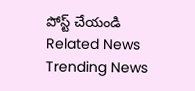పోస్ట్ చేయండి
Related News
Trending News